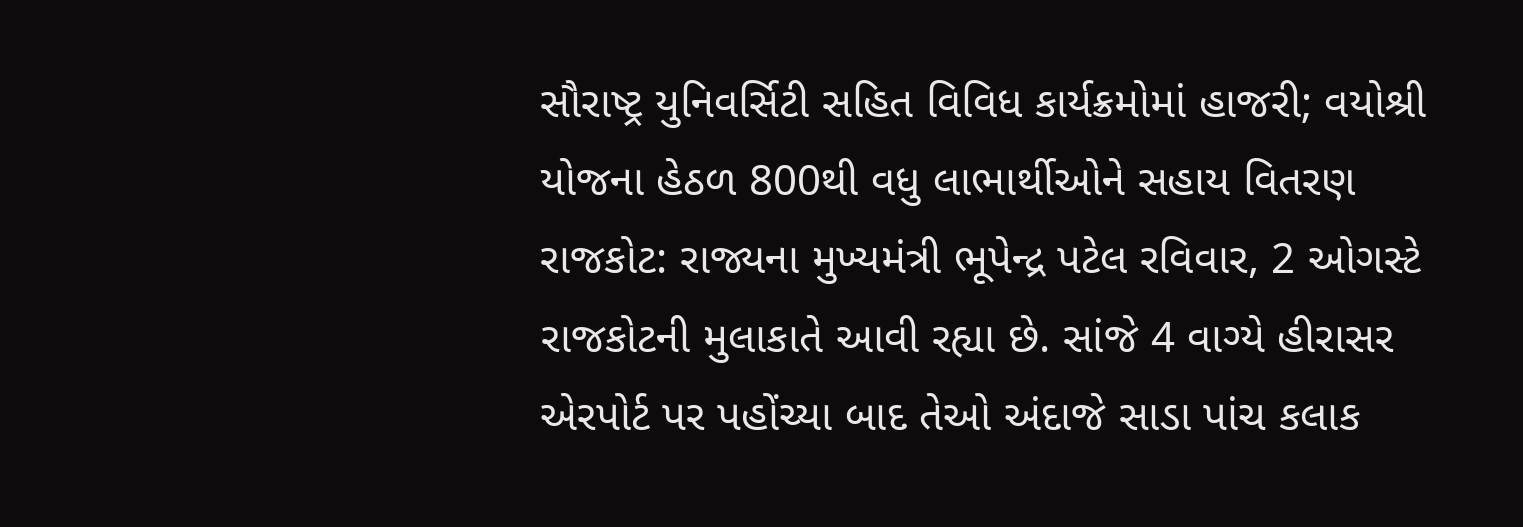સૌરાષ્ટ્ર યુનિવર્સિટી સહિત વિવિધ કાર્યક્રમોમાં હાજરી; વયોશ્રી યોજના હેઠળ 800થી વધુ લાભાર્થીઓને સહાય વિતરણ
રાજકોટ: રાજ્યના મુખ્યમંત્રી ભૂપેન્દ્ર પટેલ રવિવાર, 2 ઓગસ્ટે રાજકોટની મુલાકાતે આવી રહ્યા છે. સાંજે 4 વાગ્યે હીરાસર એરપોર્ટ પર પહોંચ્યા બાદ તેઓ અંદાજે સાડા પાંચ કલાક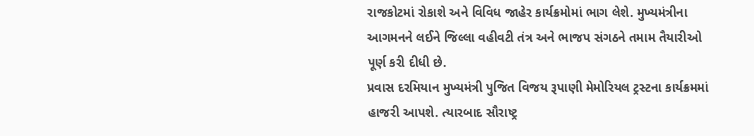રાજકોટમાં રોકાશે અને વિવિધ જાહેર કાર્યક્રમોમાં ભાગ લેશે. મુખ્યમંત્રીના આગમનને લઈને જિલ્લા વહીવટી તંત્ર અને ભાજપ સંગઠને તમામ તૈયારીઓ પૂર્ણ કરી દીધી છે.
પ્રવાસ દરમિયાન મુખ્યમંત્રી પુજિત વિજય રૂપાણી મેમોરિયલ ટ્રસ્ટના કાર્યક્રમમાં હાજરી આપશે. ત્યારબાદ સૌરાષ્ટ્ર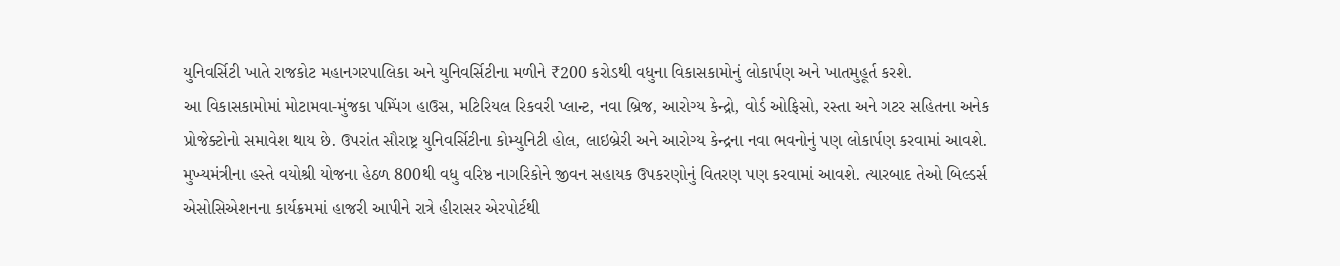યુનિવર્સિટી ખાતે રાજકોટ મહાનગરપાલિકા અને યુનિવર્સિટીના મળીને ₹200 કરોડથી વધુના વિકાસકામોનું લોકાર્પણ અને ખાતમુહૂર્ત કરશે.
આ વિકાસકામોમાં મોટામવા-મુંજકા પમ્પિંગ હાઉસ, મટિરિયલ રિકવરી પ્લાન્ટ, નવા બ્રિજ, આરોગ્ય કેન્દ્રો, વોર્ડ ઓફિસો, રસ્તા અને ગટર સહિતના અનેક પ્રોજેક્ટોનો સમાવેશ થાય છે. ઉપરાંત સૌરાષ્ટ્ર યુનિવર્સિટીના કોમ્યુનિટી હોલ, લાઇબ્રેરી અને આરોગ્ય કેન્દ્રના નવા ભવનોનું પણ લોકાર્પણ કરવામાં આવશે.
મુખ્યમંત્રીના હસ્તે વયોશ્રી યોજના હેઠળ 800થી વધુ વરિષ્ઠ નાગરિકોને જીવન સહાયક ઉપકરણોનું વિતરણ પણ કરવામાં આવશે. ત્યારબાદ તેઓ બિલ્ડર્સ એસોસિએશનના કાર્યક્રમમાં હાજરી આપીને રાત્રે હીરાસર એરપોર્ટથી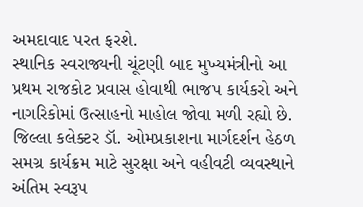અમદાવાદ પરત ફરશે.
સ્થાનિક સ્વરાજ્યની ચૂંટણી બાદ મુખ્યમંત્રીનો આ પ્રથમ રાજકોટ પ્રવાસ હોવાથી ભાજપ કાર્યકરો અને નાગરિકોમાં ઉત્સાહનો માહોલ જોવા મળી રહ્યો છે. જિલ્લા કલેક્ટર ડૉ. ઓમપ્રકાશના માર્ગદર્શન હેઠળ સમગ્ર કાર્યક્રમ માટે સુરક્ષા અને વહીવટી વ્યવસ્થાને અંતિમ સ્વરૂપ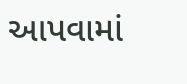આપવામાં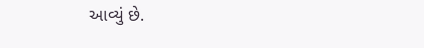આવ્યું છે.